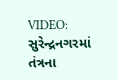VIDEO: સુરેન્દ્રનગરમાં તંત્રના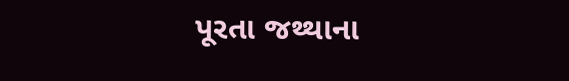પૂરતા જથ્થાના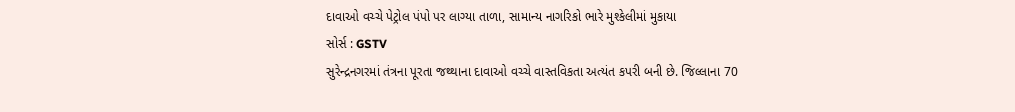દાવાઓ વચ્ચે પેટ્રોલ પંપો પર લાગ્યા તાળા, સામાન્ય નાગરિકો ભારે મુશ્કેલીમાં મુકાયા
સોર્સ : GSTV
સુરેન્દ્રનગરમાં તંત્રના પૂરતા જથ્થાના દાવાઓ વચ્ચે વાસ્તવિકતા અત્યંત કપરી બની છે. જિલ્લાના 70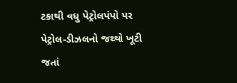ટકાથી વધુ પેટ્રોલપંપો પર પેટ્રોલ-ડીઝલનો જથ્થો ખૂટી જતાં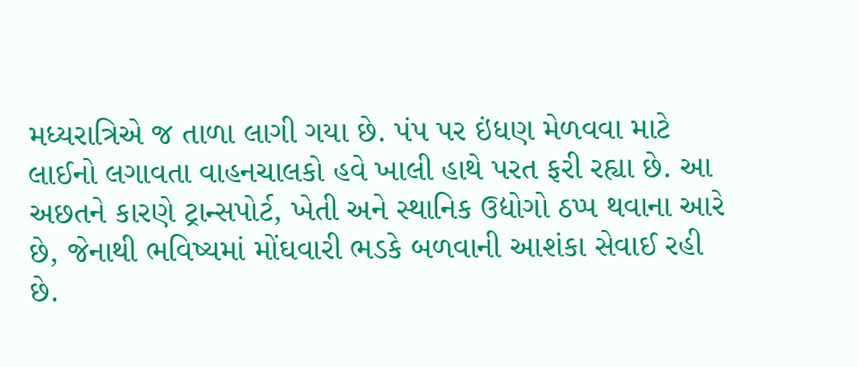મધ્યરાત્રિએ જ તાળા લાગી ગયા છે. પંપ પર ઇંધણ મેળવવા માટે લાઈનો લગાવતા વાહનચાલકો હવે ખાલી હાથે પરત ફરી રહ્યા છે. આ અછતને કારણે ટ્રાન્સપોર્ટ, ખેતી અને સ્થાનિક ઉદ્યોગો ઠપ્પ થવાના આરે છે, જેનાથી ભવિષ્યમાં મોંઘવારી ભડકે બળવાની આશંકા સેવાઈ રહી છે.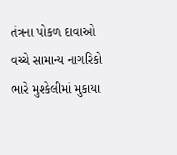તંત્રના પોકળ દાવાઓ વચ્ચે સામાન્ય નાગરિકો ભારે મુશ્કેલીમાં મુકાયા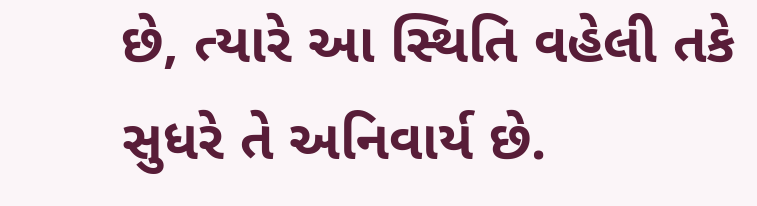છે, ત્યારે આ સ્થિતિ વહેલી તકે સુધરે તે અનિવાર્ય છે.